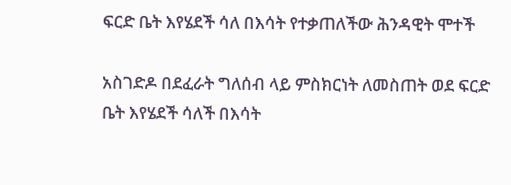ፍርድ ቤት እየሄደች ሳለ በእሳት የተቃጠለችው ሕንዳዊት ሞተች

አስገድዶ በደፈራት ግለሰብ ላይ ምስክርነት ለመስጠት ወደ ፍርድ ቤት እየሄደች ሳለች በእሳት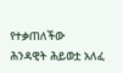የተቃጠለችው ሕንዳዊት ሕይወቷ አለፈ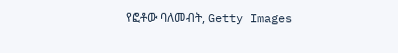የፎቶው ባለመብት, Getty Images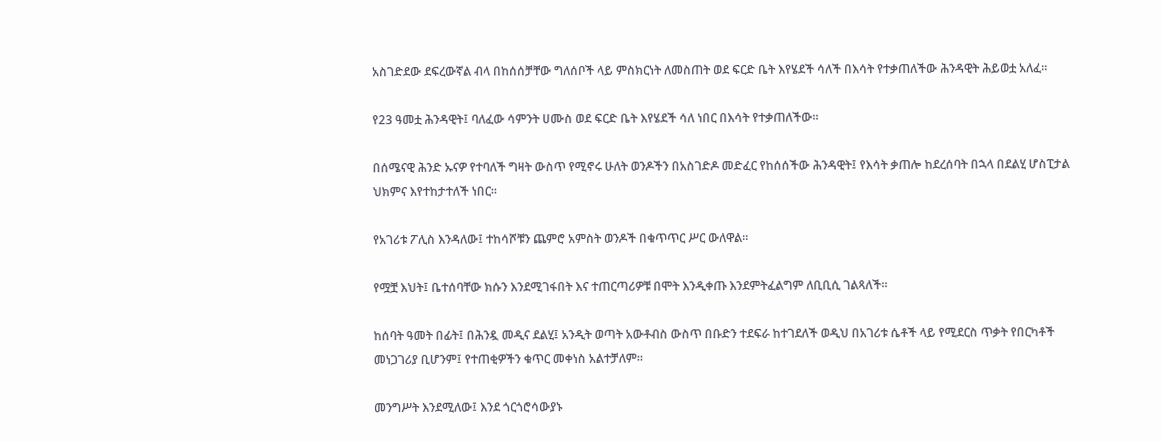አስገድደው ደፍረውኛል ብላ በከሰሰቻቸው ግለሰቦች ላይ ምስክርነት ለመስጠት ወደ ፍርድ ቤት እየሄደች ሳለች በእሳት የተቃጠለችው ሕንዳዊት ሕይወቷ አለፈ።

የ23 ዓመቷ ሕንዳዊት፤ ባለፈው ሳምንት ሀሙስ ወደ ፍርድ ቤት እየሄደች ሳለ ነበር በእሳት የተቃጠለችው።

በሰሜናዊ ሕንድ ኡናዎ የተባለች ግዛት ውስጥ የሚኖሩ ሁለት ወንዶችን በአስገድዶ መድፈር የከሰሰችው ሕንዳዊት፤ የእሳት ቃጠሎ ከደረሰባት በኋላ በደልሂ ሆስፒታል ህክምና እየተከታተለች ነበር።

የአገሪቱ ፖሊስ እንዳለው፤ ተከሳሾቹን ጨምሮ አምስት ወንዶች በቁጥጥር ሥር ውለዋል።

የሟቿ እህት፤ ቤተሰባቸው ክሱን እንደሚገፋበት እና ተጠርጣሪዎቹ በሞት እንዲቀጡ እንደምትፈልግም ለቢቢሲ ገልጻለች።

ከሰባት ዓመት በፊት፤ በሕንዷ መዲና ደልሂ፤ አንዲት ወጣት አውቶብስ ውስጥ በቡድን ተደፍራ ከተገደለች ወዲህ በአገሪቱ ሴቶች ላይ የሚደርስ ጥቃት የበርካቶች መነጋገሪያ ቢሆንም፤ የተጠቂዎችን ቁጥር መቀነስ አልተቻለም።

መንግሥት እንደሚለው፤ እንደ ጎርጎሮሳውያኑ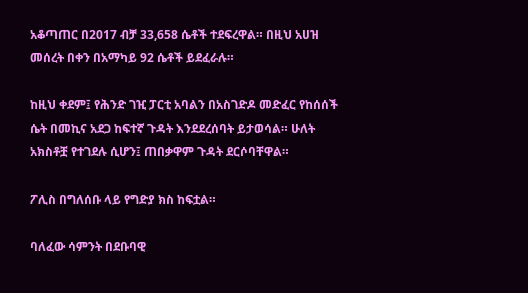አቆጣጠር በ2017 ብቻ 33,658 ሴቶች ተደፍረዋል። በዚህ አሀዝ መሰረት በቀን በአማካይ 92 ሴቶች ይደፈራሉ።

ከዚህ ቀደም፤ የሕንድ ገዢ ፓርቲ አባልን በአስገድዶ መድፈር የከሰሰች ሴት በመኪና አደጋ ከፍተኛ ጉዳት እንደደረሰባት ይታወሳል። ሁለት አክስቶቿ የተገደሉ ሲሆን፤ ጠበቃዋም ጉዳት ደርሶባቸዋል።

ፖሊስ በግለሰቡ ላይ የግድያ ክስ ከፍቷል።

ባለፈው ሳምንት በደቡባዊ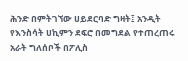ሕንድ በምትገኘው ሀይደርባድ ግዛት፤ አንዲት የእንስሳት ሀኪምን ደፍሮ በመግደል የተጠረጠሩ አራት ግለሰቦች በፖሊስ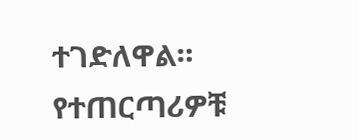ተገድለዋል። የተጠርጣሪዎቹ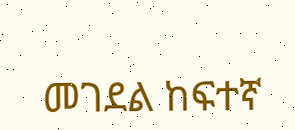መገደል ከፍተኛ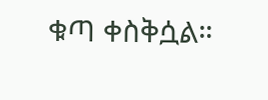ቁጣ ቀስቅሷል።